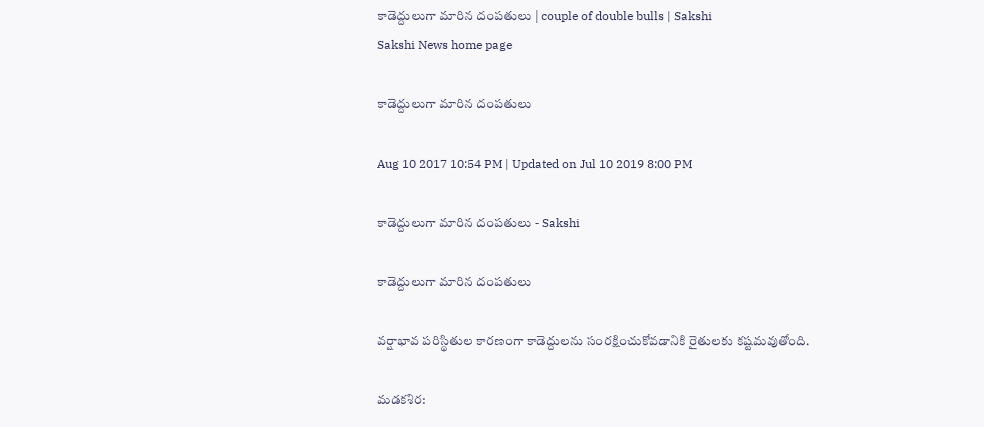కాడెద్దులుగా మారిన దంపతులు | couple of double bulls | Sakshi
Sakshi News home page

కాడెద్దులుగా మారిన దంపతులు

Aug 10 2017 10:54 PM | Updated on Jul 10 2019 8:00 PM

కాడెద్దులుగా మారిన దంపతులు - Sakshi

కాడెద్దులుగా మారిన దంపతులు

వర్షాభావ పరిస్థితుల కారణంగా కాడెద్దులను సంరక్షించుకోవడానికి రైతులకు కష్టమవుతోంది.

మడకశిర: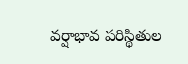వర్షాభావ పరిస్థితుల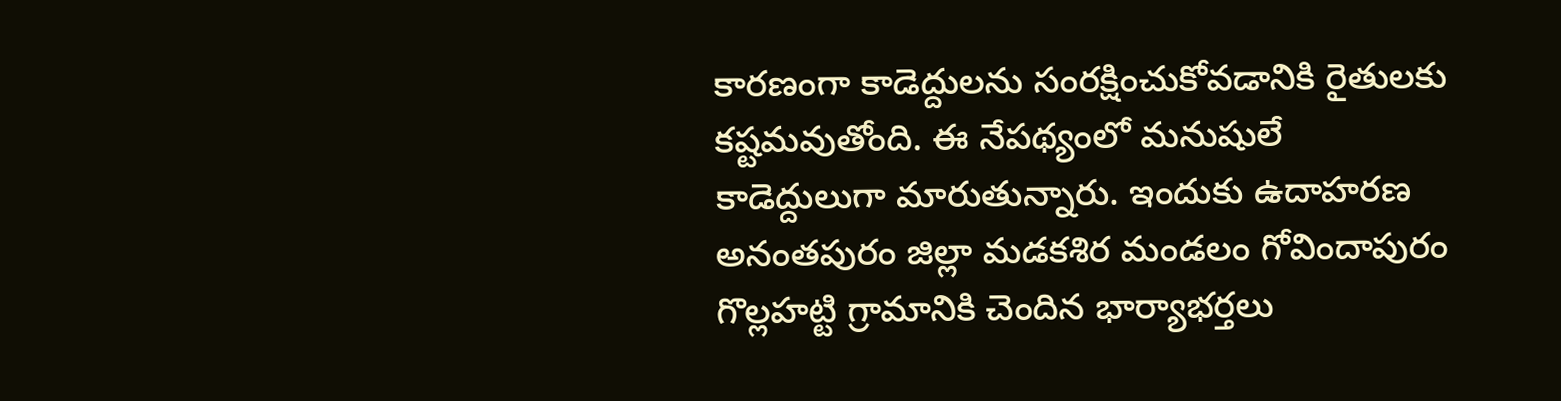కారణంగా కాడెద్దులను సంరక్షించుకోవడానికి రైతులకు కష్టమవుతోంది. ఈ నేపథ్యంలో మనుషులే కాడెద్దులుగా మారుతున్నారు. ఇందుకు ఉదాహరణ అనంతపురం జిల్లా మడకశిర మండలం గోవిందాపురం గొల్లహట్టి గ్రామానికి చెందిన భార్యాభర్తలు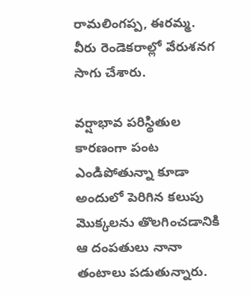రామలింగప్ప, ఈరమ్మ. వీరు రెండెకరాల్లో వేరుశనగ సాగు చేశారు.

వర్షాభావ పరిస్థితుల కారణంగా పంట ఎండిపోతున్నా కూడా అందులో పెరిగిన కలుపు మొక్కలను తొలగించడానికి ఆ దంపతులు నానా తంటాలు పడుతున్నారు.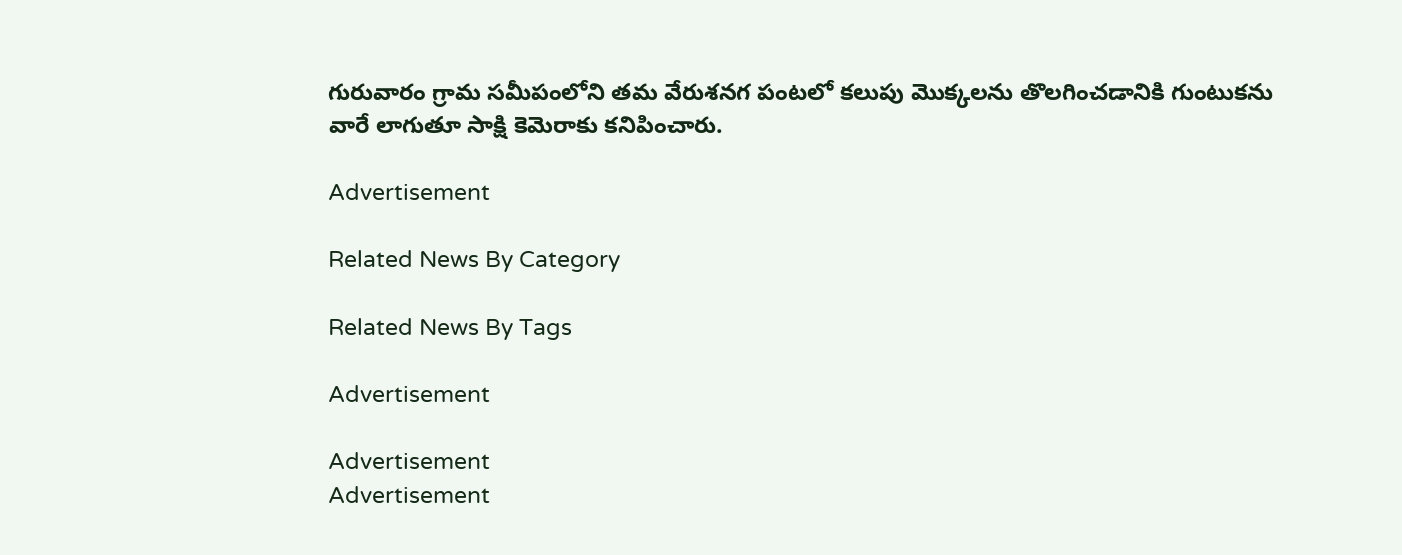గురువారం గ్రామ సమీపంలోని తమ వేరుశనగ పంటలో కలుపు మొక్కలను తొలగించడానికి గుంటుకను వారే లాగుతూ సాక్షి కెమెరాకు కనిపించారు.

Advertisement

Related News By Category

Related News By Tags

Advertisement

Advertisement
Advertisement